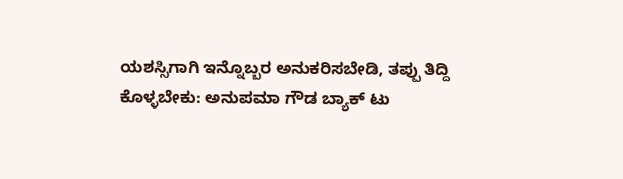ಯಶಸ್ಸಿಗಾಗಿ ಇನ್ನೊಬ್ಬರ ಅನುಕರಿಸಬೇಡಿ, ತಪ್ಪು ತಿದ್ದಿ ಕೊಳ್ಳಬೇಕು: ಅನುಪಮಾ ಗೌಡ ಬ್ಯಾಕ್ ಟು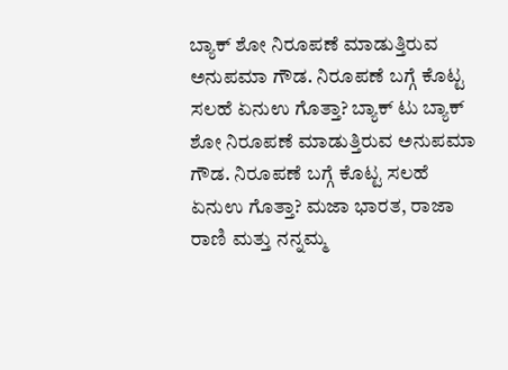ಬ್ಯಾಕ್ ಶೋ ನಿರೂಪಣೆ ಮಾಡುತ್ತಿರುವ ಅನುಪಮಾ ಗೌಡ. ನಿರೂಪಣೆ ಬಗ್ಗೆ ಕೊಟ್ಟ ಸಲಹೆ ಏನುಉ ಗೊತ್ತಾ? ಬ್ಯಾಕ್ ಟು ಬ್ಯಾಕ್ ಶೋ ನಿರೂಪಣೆ ಮಾಡುತ್ತಿರುವ ಅನುಪಮಾ ಗೌಡ. ನಿರೂಪಣೆ ಬಗ್ಗೆ ಕೊಟ್ಟ ಸಲಹೆ ಏನುಉ ಗೊತ್ತಾ? ಮಜಾ ಭಾರತ, ರಾಜಾ ರಾಣಿ ಮತ್ತು ನನ್ನಮ್ಮ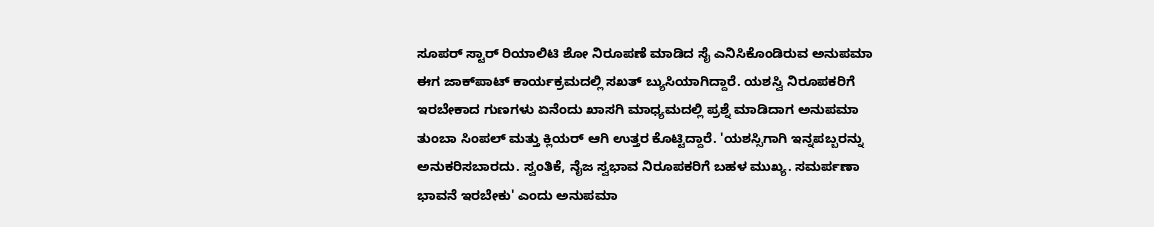ಸೂಪರ್ ಸ್ಟಾರ್ ರಿಯಾಲಿಟಿ ಶೋ ನಿರೂಪಣೆ ಮಾಡಿದ ಸೈ ಎನಿಸಿಕೊಂಡಿರುವ ಅನುಪಮಾ ಈಗ ಜಾಕ್‌ಪಾಟ್‌ ಕಾರ್ಯಕ್ರಮದಲ್ಲಿ ಸಖತ್ ಬ್ಯುಸಿಯಾಗಿದ್ದಾರೆ. ಯಶಸ್ವಿ ನಿರೂಪಕರಿಗೆ ಇರಬೇಕಾದ ಗುಣಗಳು ಏನೆಂದು ಖಾಸಗಿ ಮಾಧ್ಯಮದಲ್ಲಿ ಪ್ರಶ್ನೆ ಮಾಡಿದಾಗ ಅನುಪಮಾ ತುಂಬಾ ಸಿಂಪಲ್ ಮತ್ತು ಕ್ಲಿಯರ್ ಆಗಿ ಉತ್ತರ ಕೊಟ್ಟಿದ್ದಾರೆ. 'ಯಶಸ್ಸಿಗಾಗಿ ಇನ್ನಪಬ್ಬರನ್ನು ಅನುಕರಿಸಬಾರದು. ಸ್ವಂತಿಕೆ, ನೈಜ ಸ್ವಭಾವ ನಿರೂಪಕರಿಗೆ ಬಹಳ ಮುಖ್ಯ. ಸಮರ್ಪಣಾ ಭಾವನೆ ಇರಬೇಕು' ಎಂದು ಅನುಪಮಾ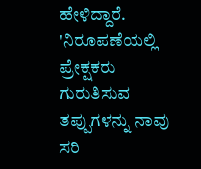ಹೇಳಿದ್ದಾರೆ. 'ನಿರೂಪಣೆಯಲ್ಲಿ ಪ್ರೇಕ್ಷಕರು ಗುರುತಿಸುವ ತಪ್ಪುಗಳನ್ನು ನಾವು ಸರಿ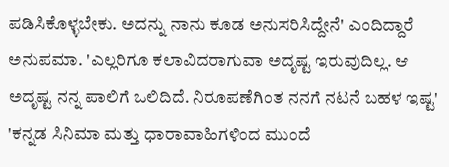ಪಡಿಸಿಕೊಳ್ಳಬೇಕು. ಅದನ್ನು ನಾನು ಕೂಡ ಅನುಸರಿಸಿದ್ದೇನೆ' ಎಂದಿದ್ದಾರೆ ಅನುಪಮಾ. 'ಎಲ್ಲರಿಗೂ ಕಲಾವಿದರಾಗುವಾ ಅದೃಷ್ಟ ಇರುವುದಿಲ್ಲ. ಆ ಅದೃಷ್ಟ ನನ್ನ ಪಾಲಿಗೆ ಒಲಿದಿದೆ. ನಿರೂಪಣೆಗಿಂತ ನನಗೆ ನಟನೆ ಬಹಳ ಇಷ್ಟ' 'ಕನ್ನಡ ಸಿನಿಮಾ ಮತ್ತು ಧಾರಾವಾಹಿಗಳಿಂದ ಮುಂದೆ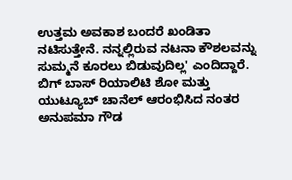ಉತ್ತಮ ಅವಕಾಶ ಬಂದರೆ ಖಂಡಿತಾ ನಟಿಸುತ್ತೇನೆ. ನನ್ನಲ್ಲಿರುವ ನಟನಾ ಕೌಶಲವನ್ನು ಸುಮ್ಮನೆ ಕೂರಲು ಬಿಡುವುದಿಲ್ಲ' ಎಂದಿದ್ದಾರೆ. ಬಿಗ್ ಬಾಸ್ ರಿಯಾಲಿಟಿ ಶೋ ಮತ್ತು ಯುಟ್ಯೂಬ್ ಚಾನೆಲ್ ಆರಂಭಿಸಿದ ನಂತರ ಅನುಪಮಾ ಗೌಡ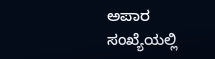ಅಪಾರ ಸಂಖ್ಯೆಯಲ್ಲಿ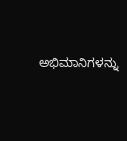ಅಭಿಮಾನಿಗಳನ್ನು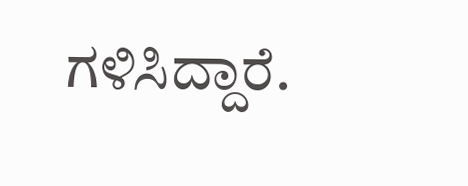ಗಳಿಸಿದ್ದಾರೆ.